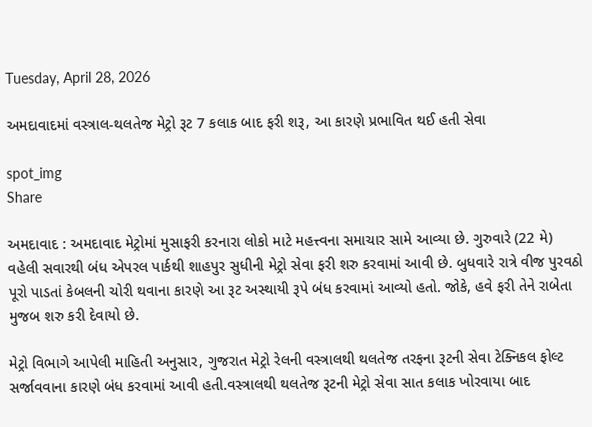Tuesday, April 28, 2026

અમદાવાદમાં વસ્ત્રાલ-થલતેજ મેટ્રો રૂટ 7 કલાક બાદ ફરી શરૂ, આ કારણે પ્રભાવિત થઈ હતી સેવા

spot_img
Share

અમદાવાદ : અમદાવાદ મેટ્રોમાં મુસાફરી કરનારા લોકો માટે મહત્ત્વના સમાચાર સામે આવ્યા છે. ગુરુવારે (22 મે) વહેલી સવારથી બંધ એપરલ પાર્કથી શાહપુર સુધીની મેટ્રો સેવા ફરી શરુ કરવામાં આવી છે. બુધવારે રાત્રે વીજ પુરવઠો પૂરો પાડતાં કેબલની ચોરી થવાના કારણે આ રૂટ અસ્થાયી રૂપે બંધ કરવામાં આવ્યો હતો. જોકે, હવે ફરી તેને રાબેતા મુજબ શરુ કરી દેવાયો છે.

મેટ્રો વિભાગે આપેલી માહિતી અનુસાર, ગુજરાત મેટ્રો રેલની વસ્ત્રાલથી થલતેજ તરફના રૂટની સેવા ટેક્નિકલ ફોલ્ટ સર્જાવવાના કારણે બંધ કરવામાં આવી હતી.વસ્ત્રાલથી થલતેજ રૂટની મેટ્રો સેવા સાત કલાક ખોરવાયા બાદ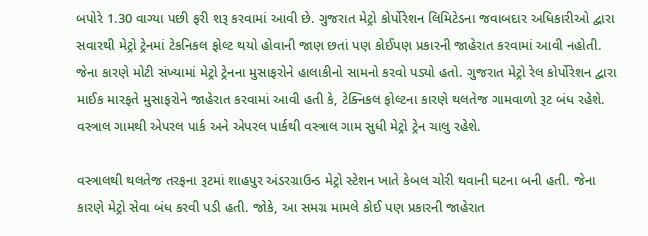બપોરે 1.30 વાગ્યા પછી ફરી શરૂ કરવામાં આવી છે. ગુજરાત મેટ્રો કોર્પોરેશન લિમિટેડના જવાબદાર અધિકારીઓ દ્વારા સવારથી મેટ્રો ટ્રેનમાં ટેકનિકલ ફોલ્ટ થયો હોવાની જાણ છતાં પણ કોઈપણ પ્રકારની જાહેરાત કરવામાં આવી નહોતી. જેના કારણે મોટી સંખ્યામાં મેટ્રો ટ્રેનના મુસાફરોને હાલાકીનો સામનો કરવો પડ્યો હતો. ગુજરાત મેટ્રો રેલ કોર્પોરેશન દ્વારા માઈક મારફતે મુસાફરોને જાહેરાત કરવામાં આવી હતી કે, ટેક્નિકલ ફોલ્ટના કારણે થલતેજ ગામવાળો રૂટ બંધ રહેશે. વસ્ત્રાલ ગામથી એપરલ પાર્ક અને એપરલ પાર્કથી વસ્ત્રાલ ગામ સુધી મેટ્રો ટ્રેન ચાલુ રહેશે.

વસ્ત્રાલથી થલતેજ તરફના રૂટમાં શાહપુર અંડરગ્રાઉન્ડ મેટ્રો સ્ટેશન ખાતે કેબલ ચોરી થવાની ઘટના બની હતી. જેના કારણે મેટ્રો સેવા બંધ કરવી પડી હતી. જોકે, આ સમગ્ર મામલે કોઈ પણ પ્રકારની જાહેરાત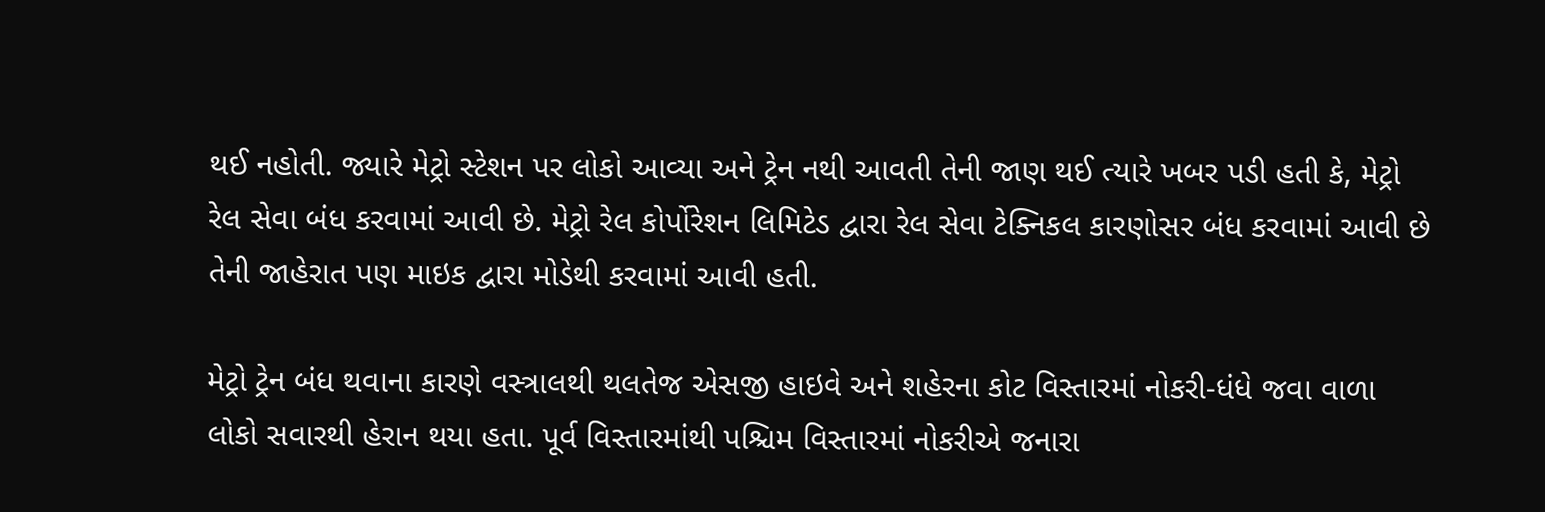થઈ નહોતી. જ્યારે મેટ્રો સ્ટેશન પર લોકો આવ્યા અને ટ્રેન નથી આવતી તેની જાણ થઈ ત્યારે ખબર પડી હતી કે, મેટ્રો રેલ સેવા બંધ કરવામાં આવી છે. મેટ્રો રેલ કોર્પોરેશન લિમિટેડ દ્વારા રેલ સેવા ટેક્નિકલ કારણોસર બંધ કરવામાં આવી છે તેની જાહેરાત પણ માઇક દ્વારા મોડેથી કરવામાં આવી હતી.

મેટ્રો ટ્રેન બંધ થવાના કારણે વસ્ત્રાલથી થલતેજ એસજી હાઇવે અને શહેરના કોટ વિસ્તારમાં નોકરી-ધંધે જવા વાળા લોકો સવારથી હેરાન થયા હતા. પૂર્વ વિસ્તારમાંથી પશ્ચિમ વિસ્તારમાં નોકરીએ જનારા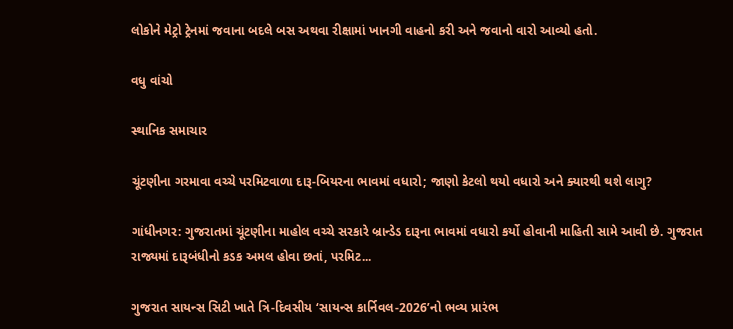લોકોને મેટ્રો ટ્રેનમાં જવાના બદલે બસ અથવા રીક્ષામાં ખાનગી વાહનો કરી અને જવાનો વારો આવ્યો હતો.

વધુ વાંચો

સ્થાનિક સમાચાર

ચૂંટણીના ગરમાવા વચ્ચે પરમિટવાળા દારૂ-બિયરના ભાવમાં વધારો; જાણો કેટલો થયો વધારો અને ક્યારથી થશે લાગુ?

ગાંધીનગર: ગુજરાતમાં ચૂંટણીના માહોલ વચ્ચે સરકારે બ્રાન્ડેડ દારૂના ભાવમાં વધારો કર્યો હોવાની માહિતી સામે આવી છે. ગુજરાત રાજ્યમાં દારૂબંધીનો કડક અમલ હોવા છતાં, પરમિટ...

ગુજરાત સાયન્સ સિટી ખાતે ત્રિ-દિવસીય ‘સાયન્સ કાર્નિવલ-2026’નો ભવ્ય પ્રારંભ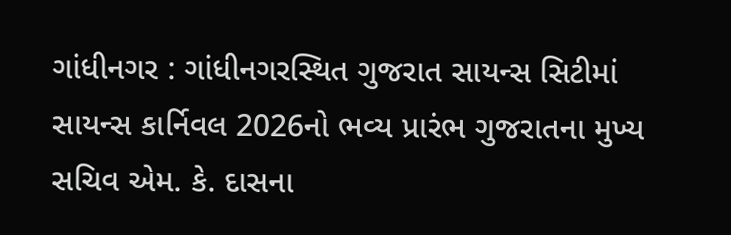ગાંધીનગર : ગાંધીનગરસ્થિત ગુજરાત સાયન્સ સિટીમાં સાયન્સ કાર્નિવલ 2026નો ભવ્ય પ્રારંભ ગુજરાતના મુખ્ય સચિવ એમ. કે. દાસના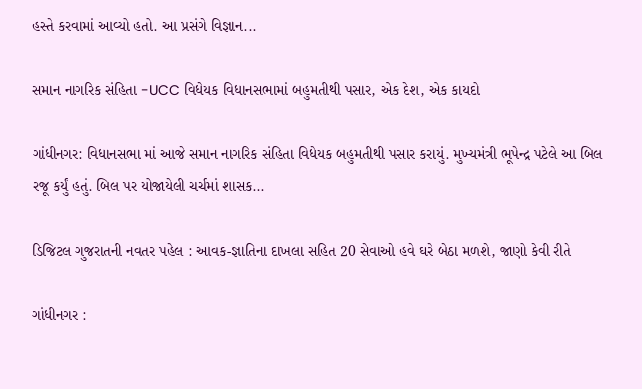હસ્તે કરવામાં આવ્યો હતો. આ પ્રસંગે વિજ્ઞાન...

સમાન નાગરિક સંહિતા -UCC વિધેયક વિધાનસભામાં બહુમતીથી પસાર, એક દેશ, એક કાયદો

ગાંધીનગર: વિધાનસભા માં આજે સમાન નાગરિક સંહિતા વિધેયક બહુમતીથી પસાર કરાયું. મુખ્યમંત્રી ભૂપેન્દ્ર પટેલે આ બિલ રજૂ કર્યું હતું. બિલ પર યોજાયેલી ચર્ચમાં શાસક...

ડિજિટલ ગુજરાતની નવતર પહેલ : આવક-જ્ઞાતિના દાખલા સહિત 20 સેવાઓ હવે ઘરે બેઠા મળશે, જાણો કેવી રીતે

ગાંધીનગર :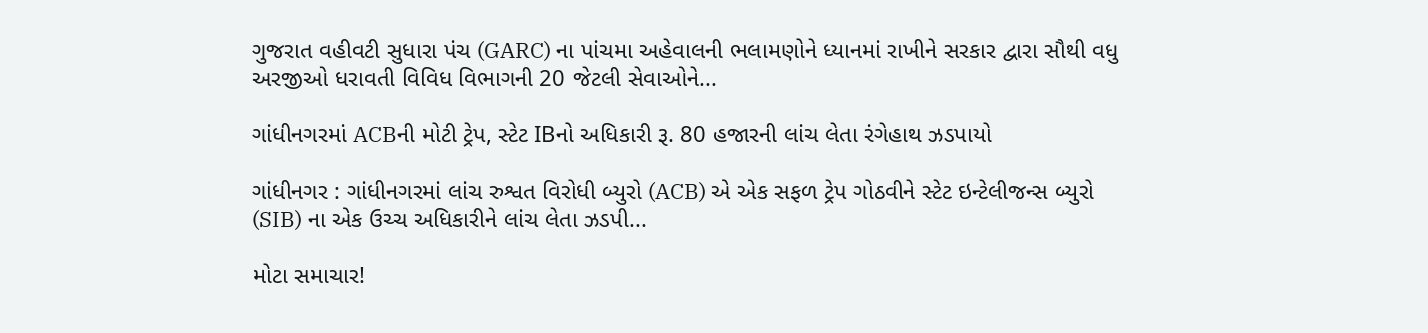ગુજરાત વહીવટી સુધારા પંચ (GARC) ના પાંચમા અહેવાલની ભલામણોને ધ્યાનમાં રાખીને સરકાર દ્વારા સૌથી વધુ અરજીઓ ધરાવતી વિવિધ વિભાગની 20 જેટલી સેવાઓને...

ગાંધીનગરમાં ACBની મોટી ટ્રેપ, સ્ટેટ IBનો અધિકારી રૂ. 80 હજારની લાંચ લેતા રંગેહાથ ઝડપાયો

ગાંધીનગર : ગાંધીનગરમાં લાંચ રુશ્વત વિરોધી બ્યુરો (ACB) એ એક સફળ ટ્રેપ ગોઠવીને સ્ટેટ ઇન્ટેલીજન્સ બ્યુરો (SIB) ના એક ઉચ્ચ અધિકારીને લાંચ લેતા ઝડપી...

મોટા સમાચાર!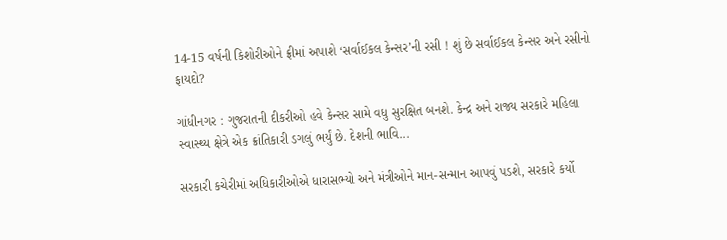14-15 વર્ષની કિશોરીઓને ફ્રીમાં અપાશે ‘સર્વાઈકલ કેન્સર’ની રસી ! શું છે સર્વાઈકલ કેન્સર અને રસીનો ફાયદો?

ગાંધીનગર : ગુજરાતની દીકરીઓ હવે કેન્સર સામે વધુ સુરક્ષિત બનશે. કેન્દ્ર અને રાજ્ય સરકારે મહિલા સ્વાસ્થ્ય ક્ષેત્રે એક ક્રાંતિકારી ડગલું ભર્યું છે. દેશની ભાવિ...

સરકારી કચેરીમાં અધિકારીઓએ ધારાસભ્યો અને મંત્રીઓને માન-સન્માન આપવું પડશે, સરકારે કર્યો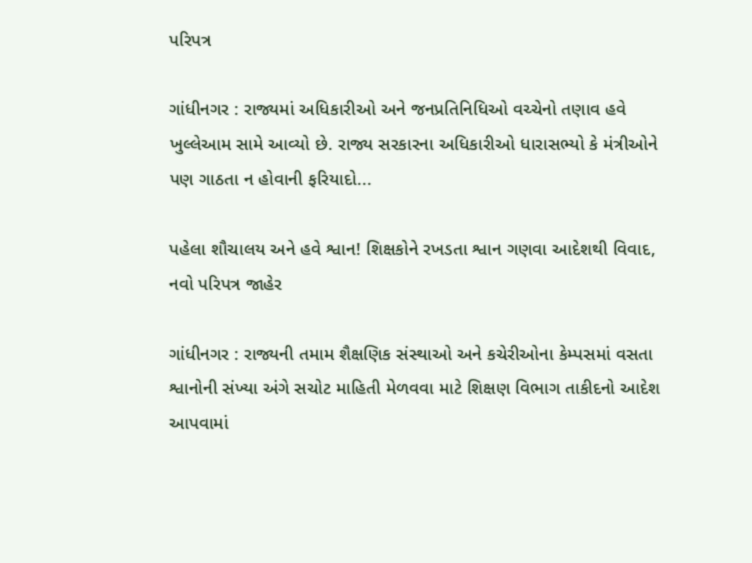પરિપત્ર

ગાંધીનગર : રાજ્યમાં અધિકારીઓ અને જનપ્રતિનિધિઓ વચ્ચેનો તણાવ હવે ખુલ્લેઆમ સામે આવ્યો છે. રાજ્ય સરકારના અધિકારીઓ ધારાસભ્યો કે મંત્રીઓને પણ ગાઠતા ન હોવાની ફરિયાદો...

પહેલા શૌચાલય અને હવે શ્વાન! શિક્ષકોને રખડતા શ્વાન ગણવા આદેશથી વિવાદ, નવો પરિપત્ર જાહેર

ગાંધીનગર : રાજ્યની તમામ શૈક્ષણિક સંસ્થાઓ અને કચેરીઓના કેમ્પસમાં વસતા શ્વાનોની સંખ્યા અંગે સચોટ માહિતી મેળવવા માટે શિક્ષણ વિભાગ તાકીદનો આદેશ આપવામાં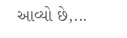આવ્યો છે,...